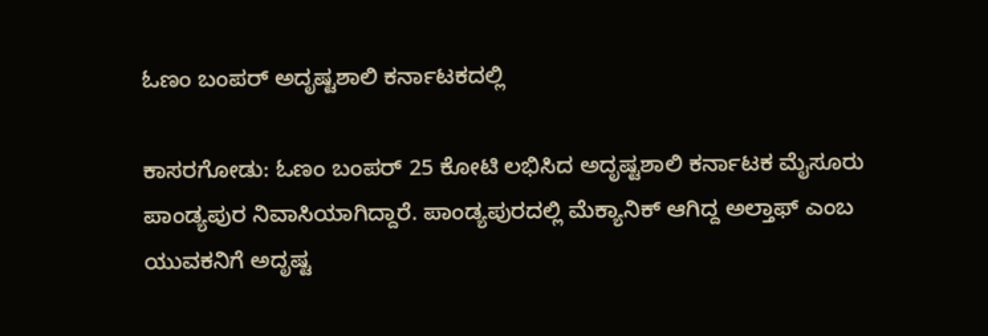ಓಣಂ ಬಂಪರ್ ಅದೃಷ್ಟಶಾಲಿ ಕರ್ನಾಟಕದಲ್ಲಿ

ಕಾಸರಗೋಡು: ಓಣಂ ಬಂಪರ್ 25 ಕೋಟಿ ಲಭಿಸಿದ ಅದೃಷ್ಟಶಾಲಿ ಕರ್ನಾಟಕ ಮೈಸೂರು ಪಾಂಡ್ಯಪುರ ನಿವಾಸಿಯಾಗಿದ್ದಾರೆ. ಪಾಂಡ್ಯಪುರದಲ್ಲಿ ಮೆಕ್ಯಾನಿಕ್ ಆಗಿದ್ದ ಅಲ್ತಾಫ್ ಎಂಬ ಯುವಕನಿಗೆ ಅದೃಷ್ಟ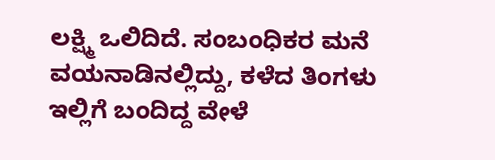ಲಕ್ಷ್ಮಿ ಒಲಿದಿದೆ. ಸಂಬಂಧಿಕರ ಮನೆ ವಯನಾಡಿನಲ್ಲಿದ್ದು, ಕಳೆದ ತಿಂಗಳು ಇಲ್ಲಿಗೆ ಬಂದಿದ್ದ ವೇಳೆ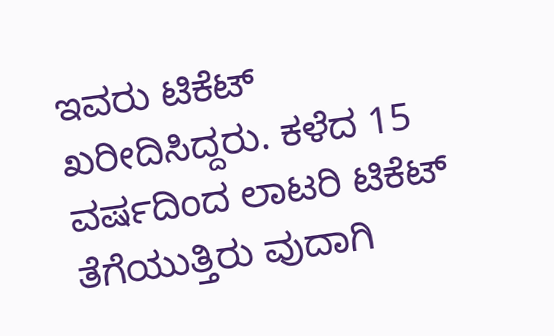ಇವರು ಟಿಕೆಟ್ ಖರೀದಿಸಿದ್ದರು. ಕಳೆದ 15 ವರ್ಷದಿಂದ ಲಾಟರಿ ಟಿಕೆಟ್ ತೆಗೆಯುತ್ತಿರು ವುದಾಗಿ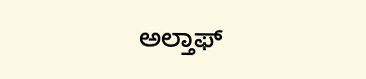ಅಲ್ತಾಫ್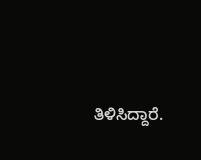ತಿಳಿಸಿದ್ದಾರೆ.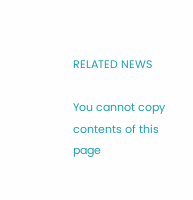RELATED NEWS

You cannot copy contents of this page